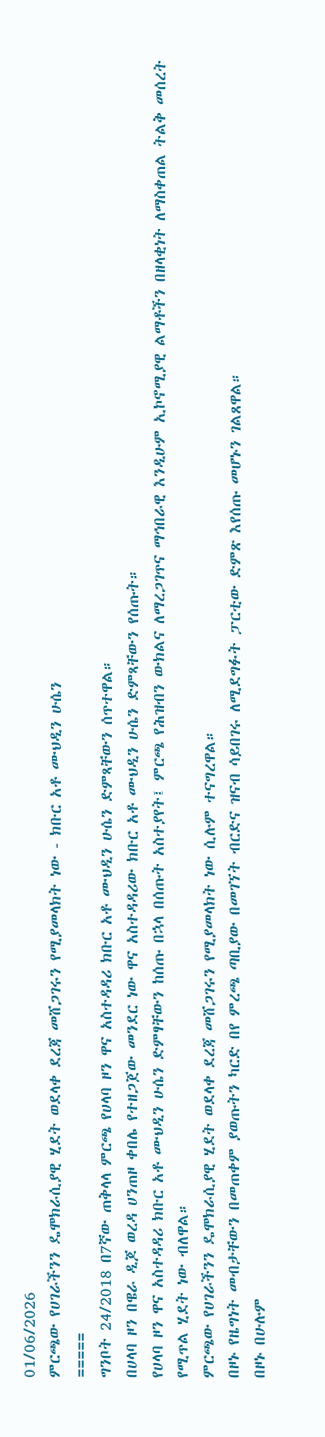01/06/2026
ምርጫው የሀገራችንን ዴሞክራሲያዊ ሂደት ወደላቀ ደረጃ መሸጋገሩን የሚያመላክት ነው - ክቡር አቶ ሙህዲን ሁሴን
=====
ግንቦት 24/2018 በ7ኛው ጠቅላላ ምርጫ የሀላባ ዞን ዋና አስተዳዳሪ ክቡር አቶ ሙህዲን ሁሴን ድምጻቸውን ሰጥተዋል።
በሀላባ ዞን በዌራ ዲጆ ወረዳ ሀንጠዞ ቀበሌ የተዘጋጀው መንደር ነው ዋና አስተዳዳሪው ክቡር አቶ ሙህዲን ሁሴን ድምጻቸውን የሰጡት።
የሀላባ ዞን ዋና አስተዳዳሪ ክቡር አቶ ሙህዲን ሁሴን ድምፃቸውን ከሰጡ በኋላ በሰጡት አስተያየት፤ ምርጫ የሕዝብን ውክልና ለማረጋገጥና ማኅበራዊ እንዲሁም ኢኮኖሚያዊ ልማቶችን በዘላቂነት ለማስቀጠል ትልቅ መሰረት የሚጥል ሂደት ነው ብለዋል።
ምርጫው የሀገራችንን ዴሞክራሲያዊ ሂደት ወደላቀ ደረጃ መሸጋገሩን የሚያመላክት ነው ሲሉም ተናግረዋል።
በዞኑ የዜግነት መብታቸውን በመጠቀም ያወጡትን ካርድ በየ ምረጫ ጣቢያው በመገኘት ብርድና ዝናብ ሳይበገሩ ለሚደግፉት ፓርቲው ድምጽ እየሰጡ መሆኑን ገልጸዋል።
በዞኑ በሁሉም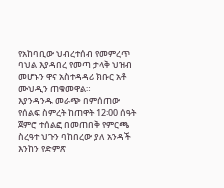የአከባቢው ህብረተሰብ የመምረጥ ባህል እያዳበረ የመጣ ታላቅ ህዝብ መሆኑን ዋና አስተዳዳሪ ክቡር አቶ ሙህዲን ጠቁመዋል።
እያንዳንዱ መራጭ በምሰጠው የሰልፍ ስምረት ከጠዋት 12፡00 ሰዓት ጀምሮ ተሰልፎ በመጠበቅ የምርጫ ስረዓተ ህጉን ባከበረው ያለ አንዳች እንከን የድምጽ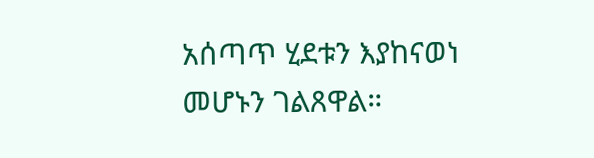አሰጣጥ ሂደቱን እያከናወነ መሆኑን ገልጸዋል።